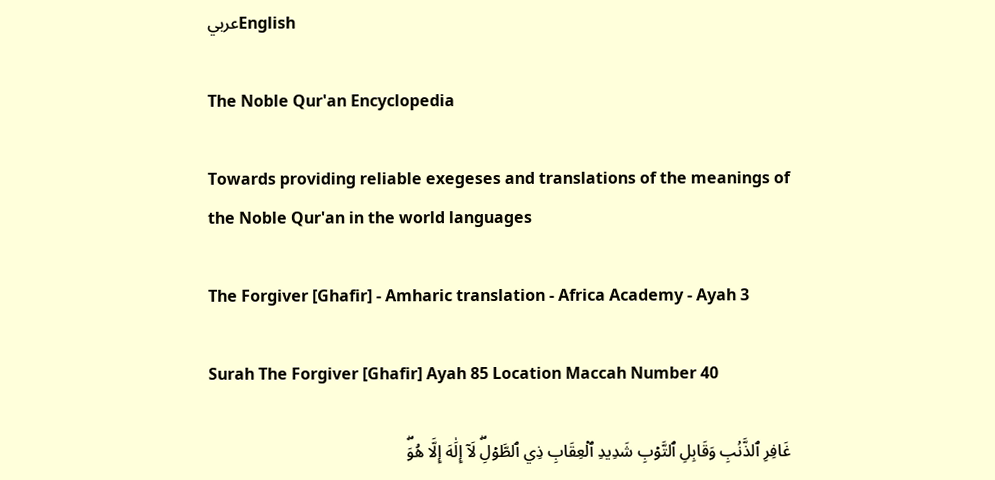عربيEnglish

The Noble Qur'an Encyclopedia

Towards providing reliable exegeses and translations of the meanings of the Noble Qur'an in the world languages

The Forgiver [Ghafir] - Amharic translation - Africa Academy - Ayah 3

Surah The Forgiver [Ghafir] Ayah 85 Location Maccah Number 40

غَافِرِ ٱلذَّنۢبِ وَقَابِلِ ٱلتَّوۡبِ شَدِيدِ ٱلۡعِقَابِ ذِي ٱلطَّوۡلِۖ لَآ إِلَٰهَ إِلَّا هُوَۖ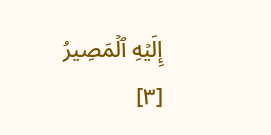إِلَيۡهِ ٱلۡمَصِيرُ [٣]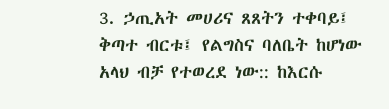3. ኃጢአት መሀሪና ጸጸትን ተቀባይ፤ ቅጣተ ብርቱ፤ የልግስና ባለቤት ከሆነው አላህ ብቻ የተወረደ ነው:: ከእርሱ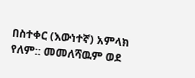በስተቀር (እውነተኛ) አምላክ የለም:: መመለሻዉም ወደ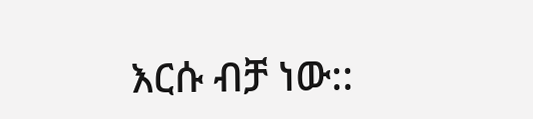እርሱ ብቻ ነው::